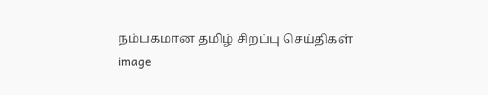நம்பகமான தமிழ் சிறப்பு செய்திகள்
image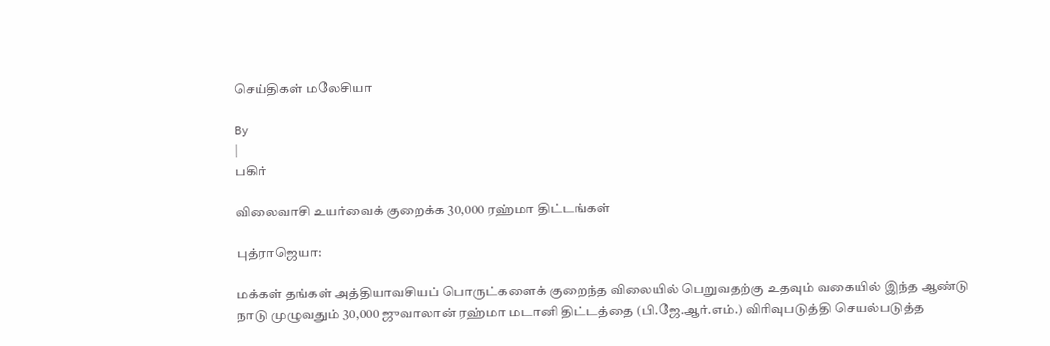செய்திகள் மலேசியா

By
|
பகிர்

விலைவாசி உயர்வைக் குறைக்க 30,000 ரஹ்மா திட்டங்கள்

புத்ராஜெயா:

மக்கள் தங்கள் அத்தியாவசியப் பொருட்களைக் குறைந்த விலையில் பெறுவதற்கு உதவும் வகையில் இந்த ஆண்டு நாடு முழுவதும் 30,000 ஜுவாலான் ரஹ்மா மடானி திட்டத்தை (பி.ஜே.ஆர்.எம்.) விரிவுபடுத்தி செயல்படுத்த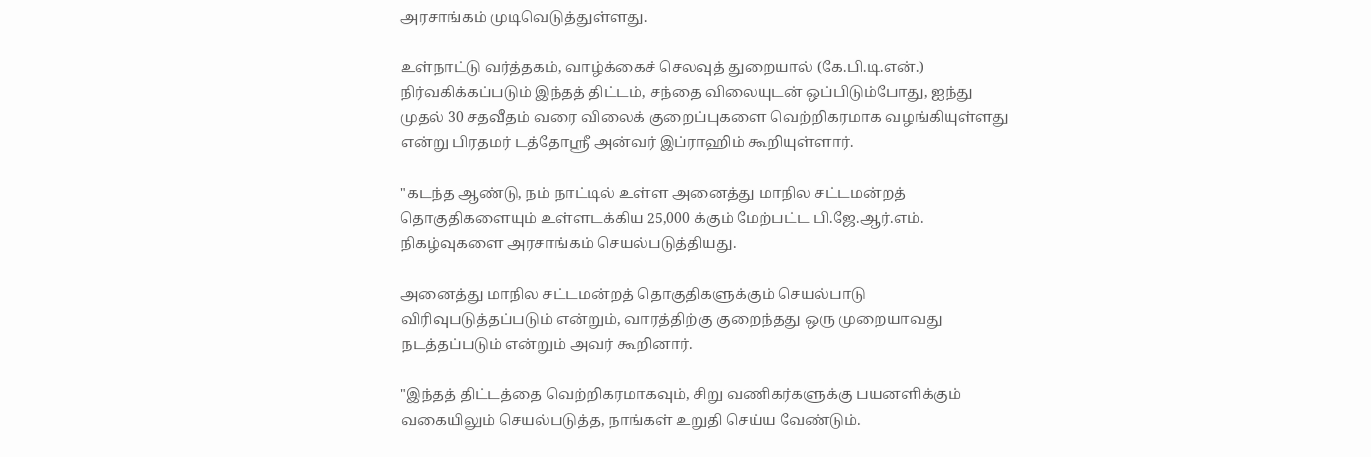அரசாங்கம் முடிவெடுத்துள்ளது.

உள்நாட்டு வர்த்தகம், வாழ்க்கைச் செலவுத் துறையால் (கே.பி.டி.என்.) நிர்வகிக்கப்படும் இந்தத் திட்டம், சந்தை விலையுடன் ஒப்பிடும்போது, ஐந்து முதல் 30 சதவீதம் வரை விலைக் குறைப்புகளை வெற்றிகரமாக வழங்கியுள்ளது என்று பிரதமர் டத்தோஸ்ரீ அன்வர் இப்ராஹிம் கூறியுள்ளார்.

"கடந்த ஆண்டு, நம் நாட்டில் உள்ள அனைத்து மாநில சட்டமன்றத் தொகுதிகளையும் உள்ளடக்கிய 25,000 க்கும் மேற்பட்ட பி.ஜே.ஆர்.எம். நிகழ்வுகளை அரசாங்கம் செயல்படுத்தியது.

அனைத்து மாநில சட்டமன்றத் தொகுதிகளுக்கும் செயல்பாடு விரிவுபடுத்தப்படும் என்றும், வாரத்திற்கு குறைந்தது ஒரு முறையாவது நடத்தப்படும் என்றும் அவர் கூறினார்.

"இந்தத் திட்டத்தை வெற்றிகரமாகவும், சிறு வணிகர்களுக்கு பயனளிக்கும் வகையிலும் செயல்படுத்த, நாங்கள் உறுதி செய்ய வேண்டும்.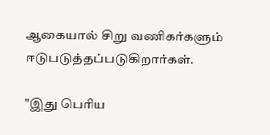ஆகையால் சிறு வணிகர்களும் ஈடுபடுத்தப்படுகிறார்கள்.

"இது பெரிய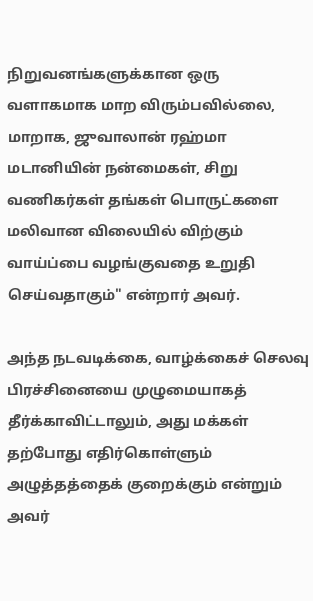நிறுவனங்களுக்கான ஒரு வளாகமாக மாற விரும்பவில்லை, மாறாக, ஜுவாலான் ரஹ்மா மடானியின் நன்மைகள், சிறு வணிகர்கள் தங்கள் பொருட்களை மலிவான விலையில் விற்கும் வாய்ப்பை வழங்குவதை உறுதி செய்வதாகும்" என்றார் அவர்.

அந்த நடவடிக்கை, வாழ்க்கைச் செலவு பிரச்சினையை முழுமையாகத் தீர்க்காவிட்டாலும், அது மக்கள் தற்போது எதிர்கொள்ளும் அழுத்தத்தைக் குறைக்கும் என்றும் அவர்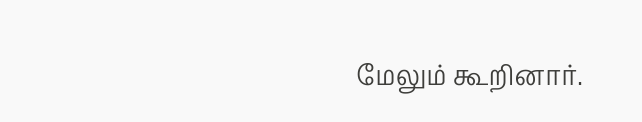மேலும் கூறினார்.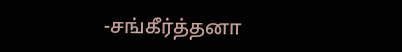-சங்கீர்த்தனா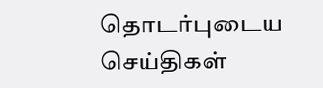தொடர்புடைய செய்திகள்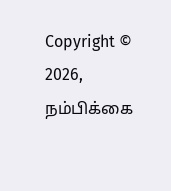Copyright © 2026, நம்பிக்கை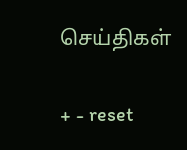செய்திகள்

+ - reset